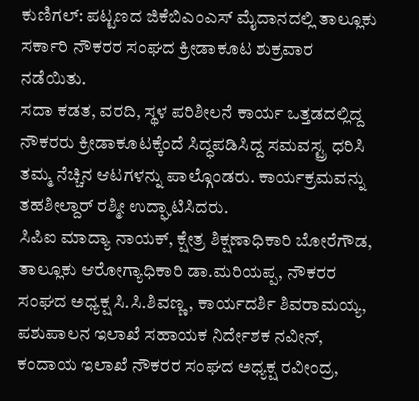ಕುಣಿಗಲ್: ಪಟ್ಟಣದ ಜಿಕೆಬಿಎಂಎಸ್ ಮೈದಾನದಲ್ಲಿ ತಾಲ್ಲೂಕು ಸರ್ಕಾರಿ ನೌಕರರ ಸಂಘದ ಕ್ರೀಡಾಕೂಟ ಶುಕ್ರವಾರ ನಡೆಯಿತು.
ಸದಾ ಕಡತ, ವರದಿ, ಸ್ಥಳ ಪರಿಶೀಲನೆ ಕಾರ್ಯ ಒತ್ತಡದಲ್ಲಿದ್ದ ನೌಕರರು ಕ್ರೀಡಾಕೂಟಕ್ಕೆಂದೆ ಸಿದ್ಧಪಡಿಸಿದ್ದ ಸಮವಸ್ಟ್ರ ಧರಿಸಿ ತಮ್ಮ ನೆಚ್ಚಿನ ಆಟಗಳನ್ನು ಪಾಲ್ಗೊಂಡರು. ಕಾರ್ಯಕ್ರಮವನ್ನು ತಹಶೀಲ್ದಾರ್ ರಶ್ಮೀ ಉದ್ಘಾಟಿಸಿದರು.
ಸಿಪಿಐ ಮಾದ್ಯಾ ನಾಯಕ್, ಕ್ಷೇತ್ರ ಶಿಕ್ಷಣಾಧಿಕಾರಿ ಬೋರೆಗೌಡ, ತಾಲ್ಲೂಕು ಆರೋಗ್ಯಾಧಿಕಾರಿ ಡಾ.ಮರಿಯಪ್ಪ, ನೌಕರರ ಸಂಘದ ಅಧ್ಯಕ್ಷ ಸಿ.ಸಿ.ಶಿವಣ್ಣ, ಕಾರ್ಯದರ್ಶಿ ಶಿವರಾಮಯ್ಯ, ಪಶುಪಾಲನ ಇಲಾಖೆ ಸಹಾಯಕ ನಿರ್ದೇಶಕ ನವೀನ್, ಕಂದಾಯ ಇಲಾಖೆ ನೌಕರರ ಸಂಘದ ಅಧ್ಯಕ್ಷ ರವೀಂದ್ರ,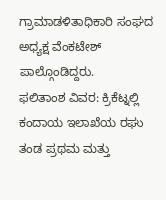ಗ್ರಾಮಾಡಳಿತಾಧಿಕಾರಿ ಸಂಘದ ಅಧ್ಯಕ್ಷ ವೆಂಕಟೇಶ್ ಪಾಲ್ಗೊಂಡಿದ್ದರು.
ಫಲಿತಾಂಶ ವಿವರ: ಕ್ರಿಕೆಟ್ನಲ್ಲಿ ಕಂದಾಯ ಇಲಾಖೆಯ ರಘು ತಂಡ ಪ್ರಥಮ ಮತ್ತು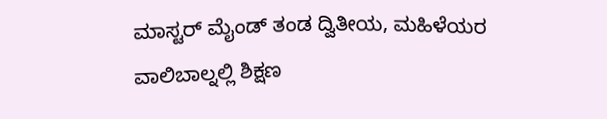ಮಾಸ್ಟರ್ ಮೈಂಡ್ ತಂಡ ದ್ವಿತೀಯ, ಮಹಿಳೆಯರ ವಾಲಿಬಾಲ್ನಲ್ಲಿ ಶಿಕ್ಷಣ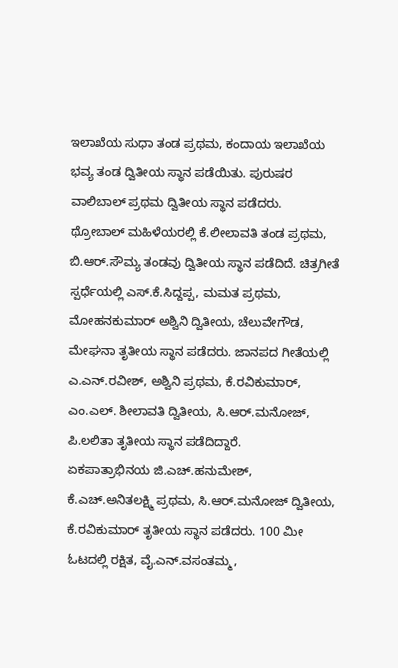ಇಲಾಖೆಯ ಸುಧಾ ತಂಡ ಪ್ರಥಮ, ಕಂದಾಯ ಇಲಾಖೆಯ ಭವ್ಯ ತಂಡ ದ್ವಿತೀಯ ಸ್ಥಾನ ಪಡೆಯಿತು. ಪುರುಷರ ವಾಲಿಬಾಲ್ ಪ್ರಥಮ ದ್ವಿತೀಯ ಸ್ಥಾನ ಪಡೆದರು.
ಥ್ರೋಬಾಲ್ ಮಹಿಳೆಯರಲ್ಲಿ ಕೆ.ಲೀಲಾವತಿ ತಂಡ ಪ್ರಥಮ, ಬಿ.ಆರ್.ಸೌಮ್ಯ ತಂಡವು ದ್ವಿತೀಯ ಸ್ಥಾನ ಪಡೆದಿದೆ. ಚಿತ್ರಗೀತೆ ಸ್ಪರ್ಧೆಯಲ್ಲಿ ಎಸ್.ಕೆ.ಸಿದ್ದಪ್ಪ, ಮಮತ ಪ್ರಥಮ, ಮೋಹನಕುಮಾರ್ ಅಶ್ವಿನಿ ದ್ವಿತೀಯ, ಚೆಲುವೇಗೌಡ, ಮೇಘನಾ ತೃತೀಯ ಸ್ಥಾನ ಪಡೆದರು. ಜಾನಪದ ಗೀತೆಯಲ್ಲಿ ಎ.ಎನ್.ರವೀಶ್, ಅಶ್ವಿನಿ ಪ್ರಥಮ, ಕೆ.ರವಿಕುಮಾರ್, ಎಂ.ಎಲ್. ಶೀಲಾವತಿ ದ್ವಿತೀಯ, ಸಿ.ಆರ್.ಮನೋಜ್, ಪಿ.ಲಲಿತಾ ತೃತೀಯ ಸ್ಥಾನ ಪಡೆದಿದ್ದಾರೆ.
ಏಕಪಾತ್ರಾಭಿನಯ ಜಿ.ಎಚ್.ಹನುಮೇಶ್, ಕೆ.ಎಚ್.ಅನಿತಲಕ್ಷ್ಮಿ ಪ್ರಥಮ, ಸಿ.ಆರ್.ಮನೋಜ್ ದ್ವಿತೀಯ, ಕೆ.ರವಿಕುಮಾರ್ ತೃತೀಯ ಸ್ಥಾನ ಪಡೆದರು. 100 ಮೀ ಓಟದಲ್ಲಿ ರಕ್ಷಿತ, ವೈ.ಎನ್.ವಸಂತಮ್ಮ,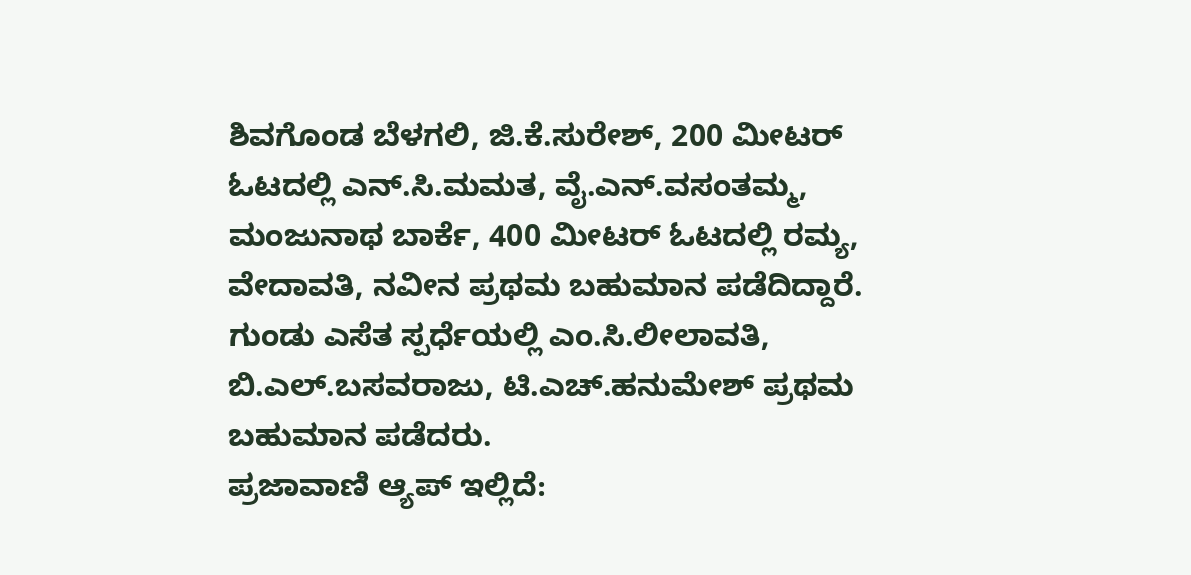ಶಿವಗೊಂಡ ಬೆಳಗಲಿ, ಜಿ.ಕೆ.ಸುರೇಶ್, 200 ಮೀಟರ್ ಓಟದಲ್ಲಿ ಎನ್.ಸಿ.ಮಮತ, ವೈ.ಎನ್.ವಸಂತಮ್ಮ, ಮಂಜುನಾಥ ಬಾರ್ಕೆ, 400 ಮೀಟರ್ ಓಟದಲ್ಲಿ ರಮ್ಯ, ವೇದಾವತಿ, ನವೀನ ಪ್ರಥಮ ಬಹುಮಾನ ಪಡೆದಿದ್ದಾರೆ.
ಗುಂಡು ಎಸೆತ ಸ್ಪರ್ಧೆಯಲ್ಲಿ ಎಂ.ಸಿ.ಲೀಲಾವತಿ, ಬಿ.ಎಲ್.ಬಸವರಾಜು, ಟಿ.ಎಚ್.ಹನುಮೇಶ್ ಪ್ರಥಮ ಬಹುಮಾನ ಪಡೆದರು.
ಪ್ರಜಾವಾಣಿ ಆ್ಯಪ್ ಇಲ್ಲಿದೆ: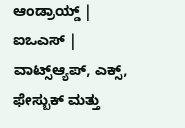ಆಂಡ್ರಾಯ್ಡ್ | ಐಒಎಸ್ | ವಾಟ್ಸ್ಆ್ಯಪ್, ಎಕ್ಸ್, ಫೇಸ್ಬುಕ್ ಮತ್ತು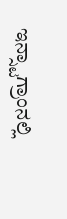ಇನ್ಸ್ಟಾಗ್ರಾಂನಲ್ಲಿ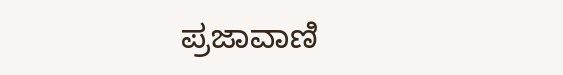ಪ್ರಜಾವಾಣಿ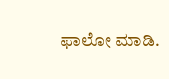ಫಾಲೋ ಮಾಡಿ.